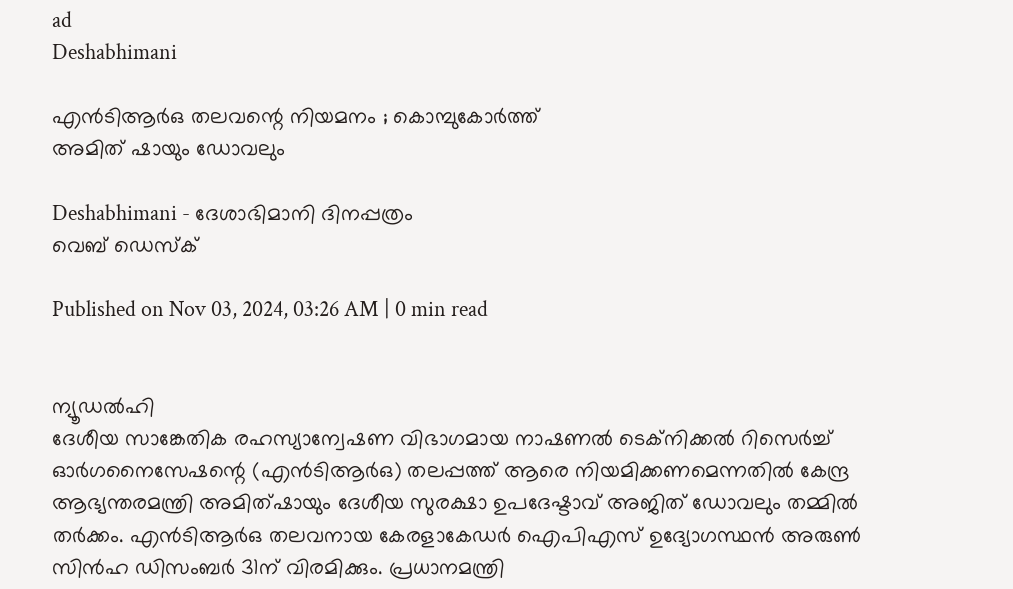ad
Deshabhimani

എൻടിആർഒ തലവന്റെ നിയമനം ; കൊമ്പുകോർത്ത്‌
അമിത്‌ ഷായും ഡോവലും

Deshabhimani - ദേശാഭിമാനി ദിനപ്പത്രം
വെബ് ഡെസ്ക്

Published on Nov 03, 2024, 03:26 AM | 0 min read


ന്യൂഡൽഹി
ദേശീയ സാങ്കേതിക രഹസ്യാന്വേഷണ വിഭാഗമായ നാഷണൽ ടെക്‌നിക്കൽ റിസെർച്ച്‌ ഓർഗനൈസേഷന്റെ (എൻടിആർഒ) തലപ്പത്ത്‌ ആരെ നിയമിക്കണമെന്നതിൽ കേന്ദ്ര ആഭ്യന്തരമന്ത്രി അമിത്‌ഷായും ദേശീയ സുരക്ഷാ ഉപദേഷ്ടാവ്‌ അജിത്‌ ഡോവലും തമ്മിൽ തർക്കം. എൻടിആർഒ തലവനായ കേരളാകേഡർ ഐപിഎസ്‌ ഉദ്യോഗസ്ഥൻ അരുൺ സിൻഹ ഡിസംബർ 31ന്‌ വിരമിക്കും. പ്രധാനമന്ത്രി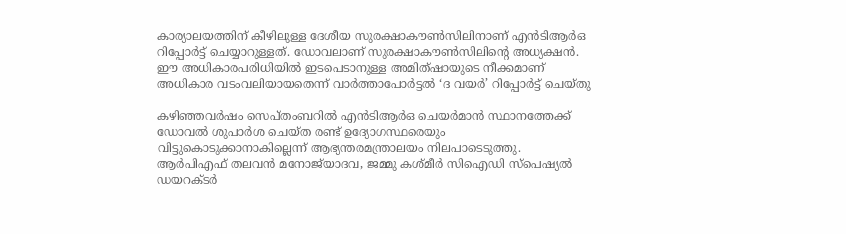കാര്യാലയത്തിന്‌ കീഴിലുള്ള ദേശീയ സുരക്ഷാകൗൺസിലിനാണ്‌ എൻടിആർഒ റിപ്പോർട്ട്‌ ചെയ്യാറുള്ളത്‌. ഡോവലാണ്‌ സുരക്ഷാകൗൺസിലിന്റെ അധ്യക്ഷൻ. ഈ അധികാരപരിധിയിൽ ഇടപെടാനുള്ള അമിത്‌ഷായുടെ നീക്കമാണ്‌ അധികാര വടംവലിയായതെന്ന് വാർത്താപോർട്ടൽ ‘ദ വയർ’ റിപ്പോർട്ട്‌ ചെയ്‌തു

കഴിഞ്ഞവർഷം സെപ്‌തംബറിൽ എൻടിആർഒ ചെയർമാൻ സ്ഥാനത്തേക്ക്‌ ഡോവൽ ശുപാർശ ചെയ്‌ത രണ്ട്‌ ഉദ്യോഗസ്ഥരെയും വിട്ടുകൊടുക്കാനാകില്ലെന്ന്‌ ആഭ്യന്തരമന്ത്രാലയം നിലപാടെടുത്തു. ആർപിഎഫ്‌ തലവൻ മനോജ്‌യാദവ, ജമ്മു കശ്‌മീർ സിഐഡി സ്‌പെഷ്യൽ ഡയറക്ടർ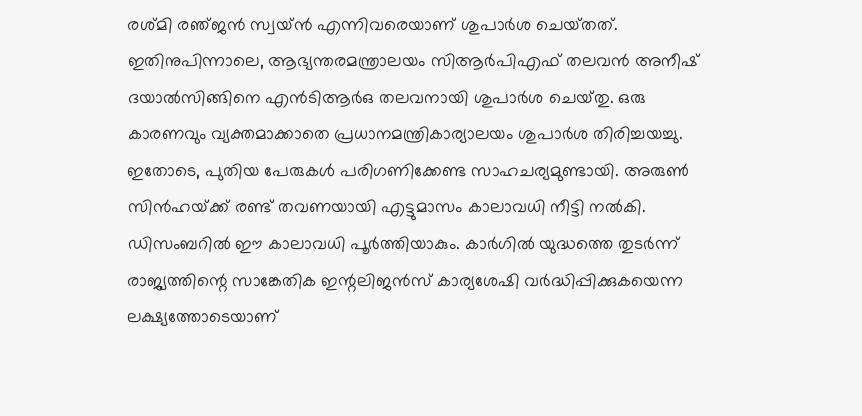രശ്‌മി രഞ്‌ജൻ സ്വയ്‌ൻ എന്നിവരെയാണ് ശുപാർശ ചെയ്‌തത്‌. ഇതിനുപിന്നാലെ, ആഭ്യന്തരമന്ത്രാലയം സിആർപിഎഫ്‌ തലവൻ അനീഷ്‌ ദയാൽസിങ്ങിനെ എൻടിആർഒ തലവനായി ശുപാർശ ചെയ്‌തു. ഒരു കാരണവും വ്യക്തമാക്കാതെ പ്രധാനമന്ത്രികാര്യാലയം ശുപാർശ തിരിച്ചയച്ചു. ഇതോടെ, പുതിയ പേരുകൾ പരിഗണിക്കേണ്ട സാഹചര്യമുണ്ടായി. അരുൺ സിൻഹയ്‌ക്ക്‌ രണ്ട്‌ തവണയായി എട്ടുമാസം കാലാവധി നീട്ടി നൽകി. ഡിസംബറിൽ ഈ കാലാവധി പൂർത്തിയാകും. കാർഗിൽ യുദ്ധത്തെ തുടർന്ന്‌ രാജ്യത്തിന്റെ സാങ്കേതിക ഇന്റലിജൻസ്‌ കാര്യശേഷി വർദ്ധിപ്പിക്കുകയെന്ന ലക്ഷ്യത്തോടെയാണ്‌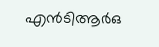എൻടിആർഒ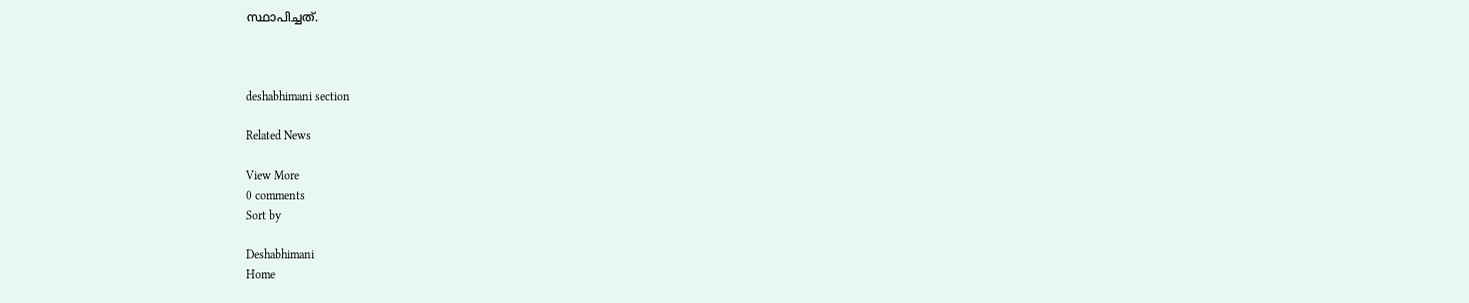സ്ഥാപിച്ചത്.



deshabhimani section

Related News

View More
0 comments
Sort by

Deshabhimani
Home